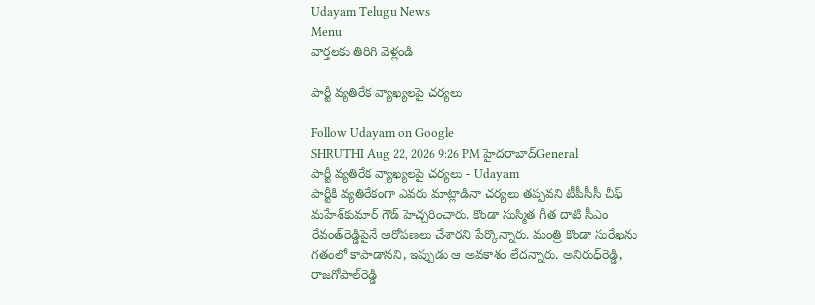Udayam Telugu News
Menu
వార్తలకు తిరిగి వెళ్లండి

పార్టీ వ్యతిరేక వ్యాఖ్యలపై చర్యలు

Follow Udayam on Google
SHRUTHI Aug 22, 2026 9:26 PM హైదరాబాద్General
పార్టీ వ్యతిరేక వ్యాఖ్యలపై చర్యలు - Udayam
పార్టీకి వ్యతిరేకంగా ఎవరు మాట్లాడినా చర్యలు తప్పవని టీపీసీసీ చీఫ్‌ మహేశ్‌కుమార్‌ గౌడ్‌ హెచ్చరించారు. కొండా సుస్మిత గీత దాటి సీఎం రేవంత్‌రెడ్డిపైనే ఆరోపణలు చేశారని పేర్కొన్నారు. మంత్రి కొండా సురేఖను గతంలో కాపాడానని, ఇప్పుడు ఆ అవకాశం లేదన్నారు. అనిరుధ్‌రెడ్డి, రాజగోపాల్‌రెడ్డి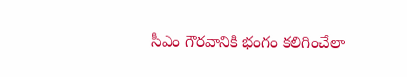సీఎం గౌరవానికి భంగం కలిగించేలా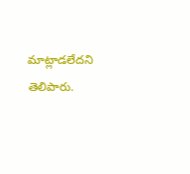మాట్లాడలేదని తెలిపారు.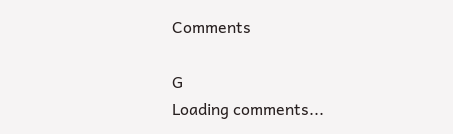Comments

G
Loading comments...